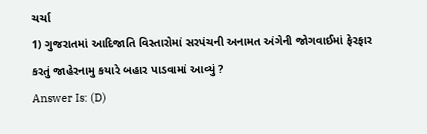ચર્ચા
1) ગુજરાતમાં આદિજાતિ વિસ્તારોમાં સરપંચની અનામત અંગેની જોગવાઈમાં ફેરફાર કરતું જાહેરનામુ કયારે બહાર પાડવામાં આવ્યું ?
Answer Is: (D)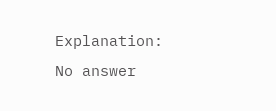Explanation:
No answer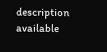description available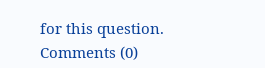for this question.
Comments (0)